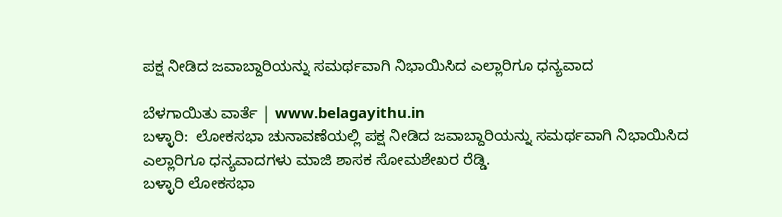ಪಕ್ಷ ನೀಡಿದ ಜವಾಬ್ದಾರಿಯನ್ನು ಸಮರ್ಥವಾಗಿ ನಿಭಾಯಿಸಿದ ಎಲ್ಲಾರಿಗೂ ಧನ್ಯವಾದ

ಬೆಳಗಾಯಿತು ವಾರ್ತೆ | www.belagayithu.in
ಬಳ್ಳಾರಿ:  ಲೋಕಸಭಾ ಚುನಾವಣೆಯಲ್ಲಿ ಪಕ್ಷ ನೀಡಿದ ಜವಾಬ್ದಾರಿಯನ್ನು ಸಮರ್ಥವಾಗಿ ನಿಭಾಯಿಸಿದ ಎಲ್ಲಾರಿಗೂ ಧನ್ಯವಾದಗಳು ಮಾಜಿ ಶಾಸಕ ಸೋಮಶೇಖರ ರೆಡ್ಡಿ.
ಬಳ್ಳಾರಿ ಲೋಕಸಭಾ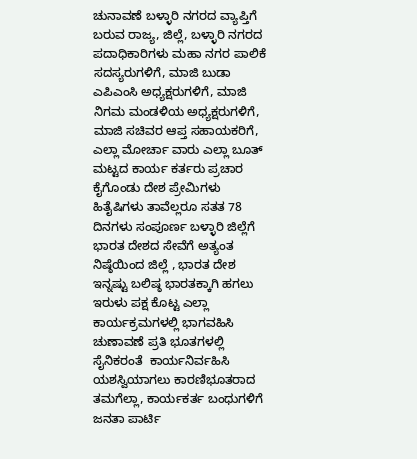ಚುನಾವಣೆ ಬಳ್ಳಾರಿ ನಗರದ ವ್ಯಾಪ್ತಿಗೆ ಬರುವ ರಾಜ್ಯ, ಜಿಲ್ಲೆ, ಬಳ್ಳಾರಿ ನಗರದ ಪದಾಧಿಕಾರಿಗಳು ಮಹಾ ನಗರ ಪಾಲಿಕೆ ಸದಸ್ಯರುಗಳಿಗೆ, ಮಾಜಿ ಬುಡಾ ಎಪಿಎಂಸಿ ಅಧ್ಯಕ್ಷರುಗಳಿಗೆ, ಮಾಜಿ ನಿಗಮ ಮಂಡಳಿಯ ಅಧ್ಯಕ್ಷರುಗಳಿಗೆ, ಮಾಜಿ ಸಚಿವರ ಆಪ್ತ ಸಹಾಯಕರಿಗೆ, ಎಲ್ಲಾ ಮೋರ್ಚಾ ವಾರು ಎಲ್ಲಾ ಬೂತ್ ಮಟ್ಟದ ಕಾರ್ಯ ಕರ್ತರು ಪ್ರಚಾರ ಕೈಗೊಂಡು ದೇಶ ಪ್ರೇಮಿಗಳು ಹಿತೈಷಿಗಳು ತಾವೆಲ್ಲರೂ ಸತತ 78 ದಿನಗಳು ಸಂಪೂರ್ಣ ಬಳ್ಳಾರಿ ಜಿಲ್ಲೆಗೆ ಭಾರತ ದೇಶದ ಸೇವೆಗೆ ಅತ್ಯಂತ ನಿಷ್ಠೆಯಿಂದ ಜಿಲ್ಲೆ , ಭಾರತ ದೇಶ ಇನ್ನಷ್ಟು ಬಲಿಷ್ಠ ಭಾರತಕ್ಕಾಗಿ ಹಗಲು ಇರುಳು ಪಕ್ಷ ಕೊಟ್ಟ ಎಲ್ಲಾ ಕಾರ್ಯಕ್ರಮಗಳಲ್ಲಿ ಭಾಗವಹಿಸಿ ಚುಣಾವಣೆ ಪ್ರತಿ ಭೂತಗಳಲ್ಲಿ ಸೈನಿಕರಂತೆ  ಕಾರ್ಯನಿರ್ವಹಿಸಿ ಯಶಸ್ವಿಯಾಗಲು ಕಾರಣಿಭೂತರಾದ ತಮಗೆಲ್ಲಾ, ಕಾರ್ಯಕರ್ತ ಬಂಧುಗಳಿಗೆ ಜನತಾ ಪಾರ್ಟಿ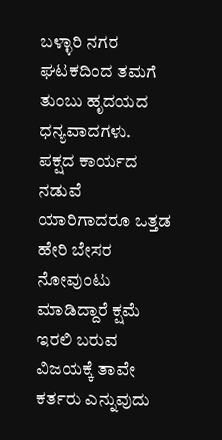ಬಳ್ಳಾರಿ ನಗರ ಘಟಕದಿಂದ ತಮಗೆ ತುಂಬು ಹೃದಯದ ಧನ್ಯವಾದಗಳು.
ಪಕ್ಷದ ಕಾರ್ಯದ ನಡುವೆ ಯಾರಿಗಾದರೂ ಒತ್ತಡ ಹೇರಿ ಬೇಸರ ನೋವುಂಟು ಮಾಡಿದ್ದಾರೆ ಕ್ಷಮೆ ಇರಲಿ ಬರುವ ವಿಜಯಕ್ಕೆ ತಾವೇ ಕರ್ತರು ಎನ್ನುವುದು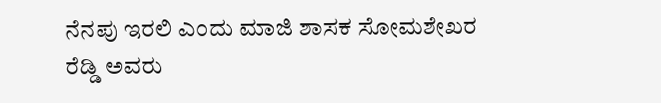ನೆನಪು ಇರಲಿ ಎಂದು ಮಾಜಿ ಶಾಸಕ ಸೋಮಶೇಖರ ರೆಡ್ಡಿ ಅವರು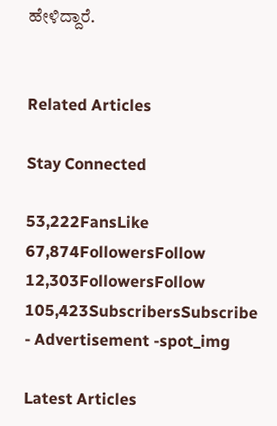ಹೇಳಿದ್ದಾರೆ.


Related Articles

Stay Connected

53,222FansLike
67,874FollowersFollow
12,303FollowersFollow
105,423SubscribersSubscribe
- Advertisement -spot_img

Latest Articles